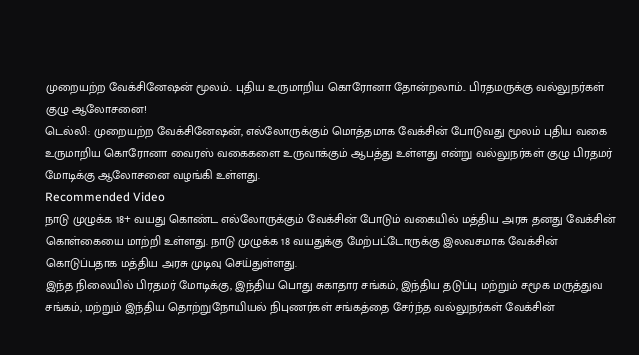முறையற்ற வேக்சினேஷன் மூலம்.. புதிய உருமாறிய கொரோனா தோன்றலாம்.. பிரதமருக்கு வல்லுநர்கள் குழு ஆலோசனை!
டெல்லி: முறையற்ற வேக்சினேஷன், எல்லோருக்கும் மொத்தமாக வேக்சின் போடுவது மூலம் புதிய வகை உருமாறிய கொரோனா வைரஸ் வகைகளை உருவாக்கும் ஆபத்து உள்ளது என்று வல்லுநர்கள் குழு பிரதமர் மோடிக்கு ஆலோசனை வழங்கி உள்ளது.
Recommended Video
நாடு முழுக்க 18+ வயது கொண்ட எல்லோருக்கும் வேக்சின் போடும் வகையில் மத்திய அரசு தனது வேக்சின் கொள்கையை மாற்றி உள்ளது. நாடு முழுக்க 18 வயதுக்கு மேற்பட்டோருக்கு இலவசமாக வேக்சின் கொடுப்பதாக மத்திய அரசு முடிவு செய்துள்ளது.
இந்த நிலையில் பிரதமர் மோடிக்கு, இந்திய பொது சுகாதார சங்கம், இந்திய தடுப்பு மற்றும் சமூக மருத்துவ சங்கம், மற்றும் இந்திய தொற்றுநோயியல் நிபுணர்கள் சங்கத்தை சேர்ந்த வல்லுநர்கள் வேக்சின்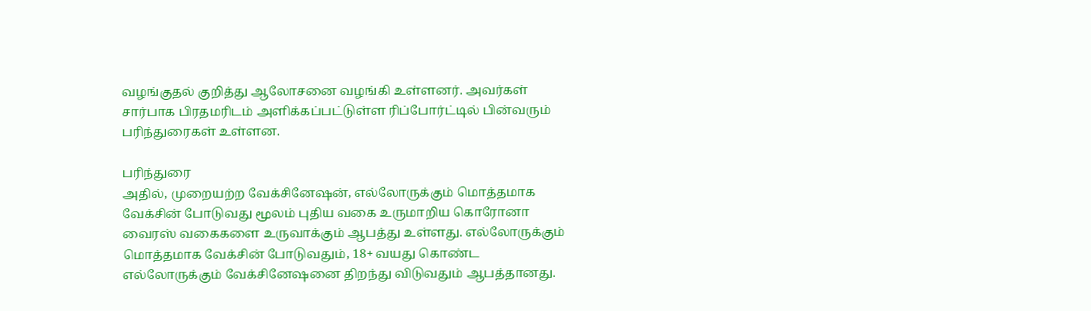வழங்குதல் குறித்து ஆலோசனை வழங்கி உள்ளனர். அவர்கள் சார்பாக பிரதமரிடம் அளிக்கப்பட்டுள்ள ரிப்போர்ட்டில் பின்வரும் பரிந்துரைகள் உள்ளன.

பரிந்துரை
அதில், முறையற்ற வேக்சினேஷன், எல்லோருக்கும் மொத்தமாக வேக்சின் போடுவது மூலம் புதிய வகை உருமாறிய கொரோனா வைரஸ் வகைகளை உருவாக்கும் ஆபத்து உள்ளது. எல்லோருக்கும் மொத்தமாக வேக்சின் போடுவதும், 18+ வயது கொண்ட எல்லோருக்கும் வேக்சினேஷனை திறந்து விடுவதும் ஆபத்தானது.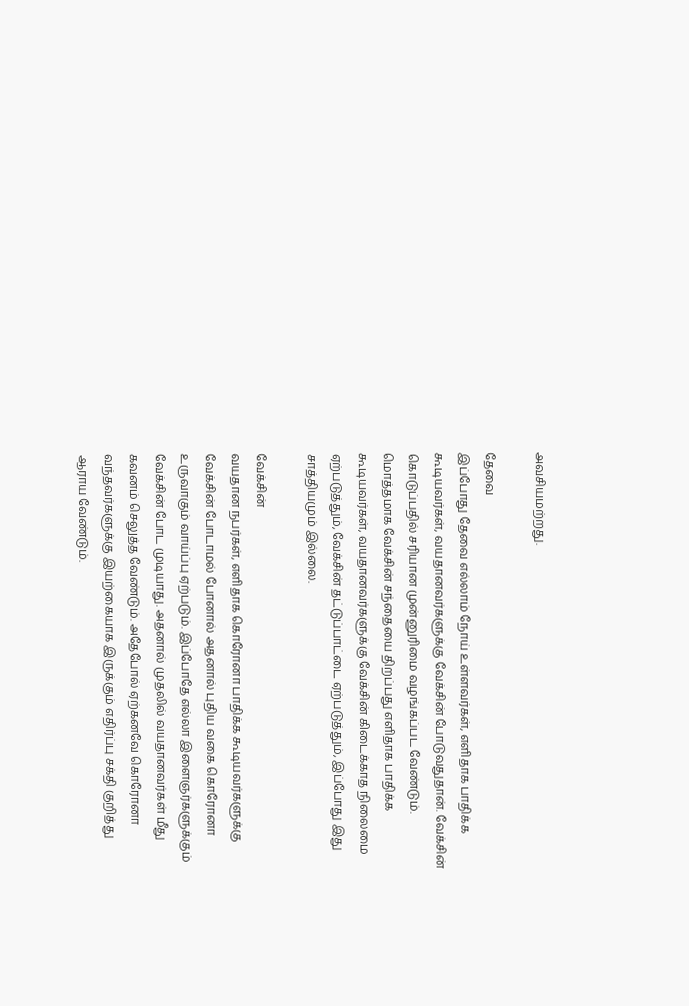அவசியமற்றது.

தேவை
இப்போது தேவை எல்லாம் நோய் உள்ளவர்கள், எளிதாக பாதிக்க கூடியவர்கள், வயதானவர்களுக்கு வேக்சின் போடுவதுதான். வேக்சின் கொடுப்பதில் சரியான முன்னுரிமை வழங்கப்பட வேண்டும். மொத்தமாக வேக்சின் சந்தையை திறப்பது எளிதாக பாதிக்க கூடியவர்கள், வயதானவர்களுக்கு வேக்சின் கிடைக்காத நிலைமை ஏற்படுத்தும், வேக்சின் தட்டுப்பாட்டை ஏற்படுத்தும், இப்போது இது சாத்தியமும் இல்லை.

வேக்சின்
வயதான நபர்கள், எளிதாக கொரோனா பாதிக்க கூடியவர்களுக்கு வேக்சின் போடாமல் போனால் அதனால் புதிய வகை கொரோனா உருவாகும் வாய்ப்பு ஏற்படும். இப்போதே எல்லா இளைஞர்களுக்கும் வேக்சின் போட முடியாது. அதனால் முதலில் வயதானவர்கள் மீது கவனம் செலுத்த வேண்டும். அதேபோல் ஏற்கனவே கொரோனா வந்தவர்களுக்கு இயற்கையாக இருக்கும் எதிர்ப்பு சக்தி குறித்து ஆராய வேண்டும்.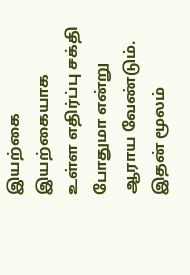இயற்கை
இயற்கையாக உள்ள எதிர்ப்பு சக்தி போதுமா என்று ஆராய வேண்டும். இதன் மூலம்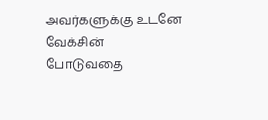அவர்களுக்கு உடனே வேக்சின் போடுவதை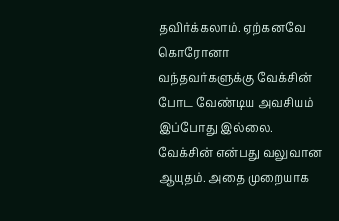தவிர்க்கலாம். ஏற்கனவே கொரோனா வந்தவர்களுக்கு வேக்சின் போட வேண்டிய அவசியம் இப்போது இல்லை. வேக்சின் என்பது வலுவான ஆயுதம். அதை முறையாக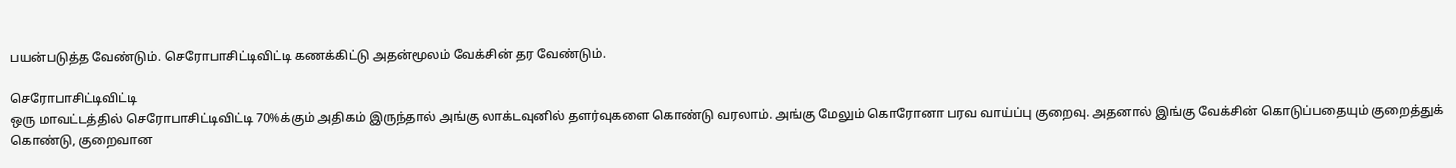பயன்படுத்த வேண்டும். செரோபாசிட்டிவிட்டி கணக்கிட்டு அதன்மூலம் வேக்சின் தர வேண்டும்.

செரோபாசிட்டிவிட்டி
ஒரு மாவட்டத்தில் செரோபாசிட்டிவிட்டி 70%க்கும் அதிகம் இருந்தால் அங்கு லாக்டவுனில் தளர்வுகளை கொண்டு வரலாம். அங்கு மேலும் கொரோனா பரவ வாய்ப்பு குறைவு. அதனால் இங்கு வேக்சின் கொடுப்பதையும் குறைத்துக் கொண்டு, குறைவான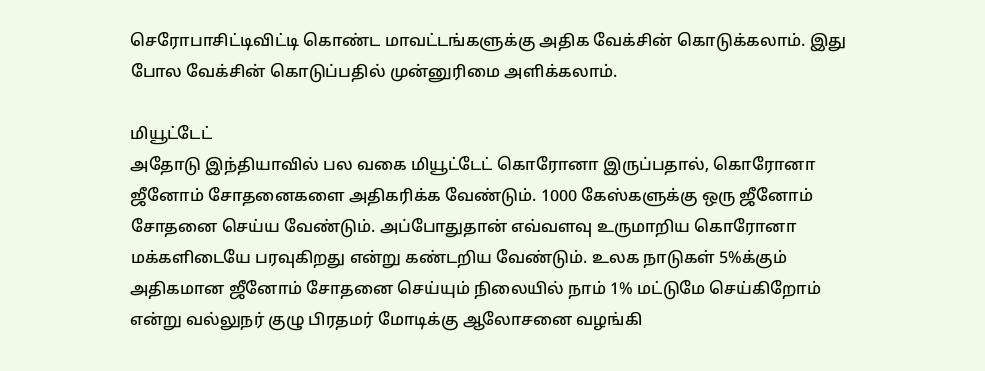செரோபாசிட்டிவிட்டி கொண்ட மாவட்டங்களுக்கு அதிக வேக்சின் கொடுக்கலாம். இது போல வேக்சின் கொடுப்பதில் முன்னுரிமை அளிக்கலாம்.

மியூட்டேட்
அதோடு இந்தியாவில் பல வகை மியூட்டேட் கொரோனா இருப்பதால், கொரோனா ஜீனோம் சோதனைகளை அதிகரிக்க வேண்டும். 1000 கேஸ்களுக்கு ஒரு ஜீனோம் சோதனை செய்ய வேண்டும். அப்போதுதான் எவ்வளவு உருமாறிய கொரோனா மக்களிடையே பரவுகிறது என்று கண்டறிய வேண்டும். உலக நாடுகள் 5%க்கும் அதிகமான ஜீனோம் சோதனை செய்யும் நிலையில் நாம் 1% மட்டுமே செய்கிறோம் என்று வல்லுநர் குழு பிரதமர் மோடிக்கு ஆலோசனை வழங்கி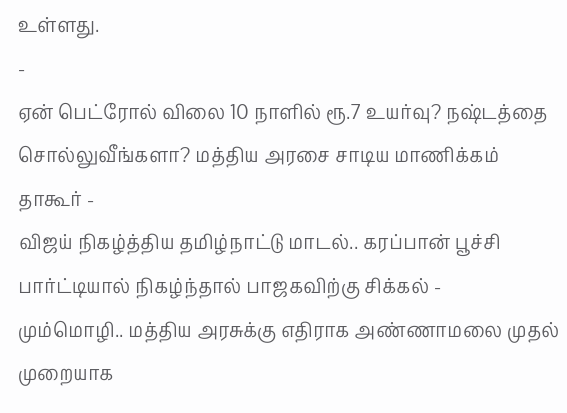உள்ளது.
-
ஏன் பெட்ரோல் விலை 10 நாளில் ரூ.7 உயர்வு? நஷ்டத்தை சொல்லுவீங்களா? மத்திய அரசை சாடிய மாணிக்கம் தாகூர் -
விஜய் நிகழ்த்திய தமிழ்நாட்டு மாடல்.. கரப்பான் பூச்சி பார்ட்டியால் நிகழ்ந்தால் பாஜகவிற்கு சிக்கல் -
மும்மொழி.. மத்திய அரசுக்கு எதிராக அண்ணாமலை முதல் முறையாக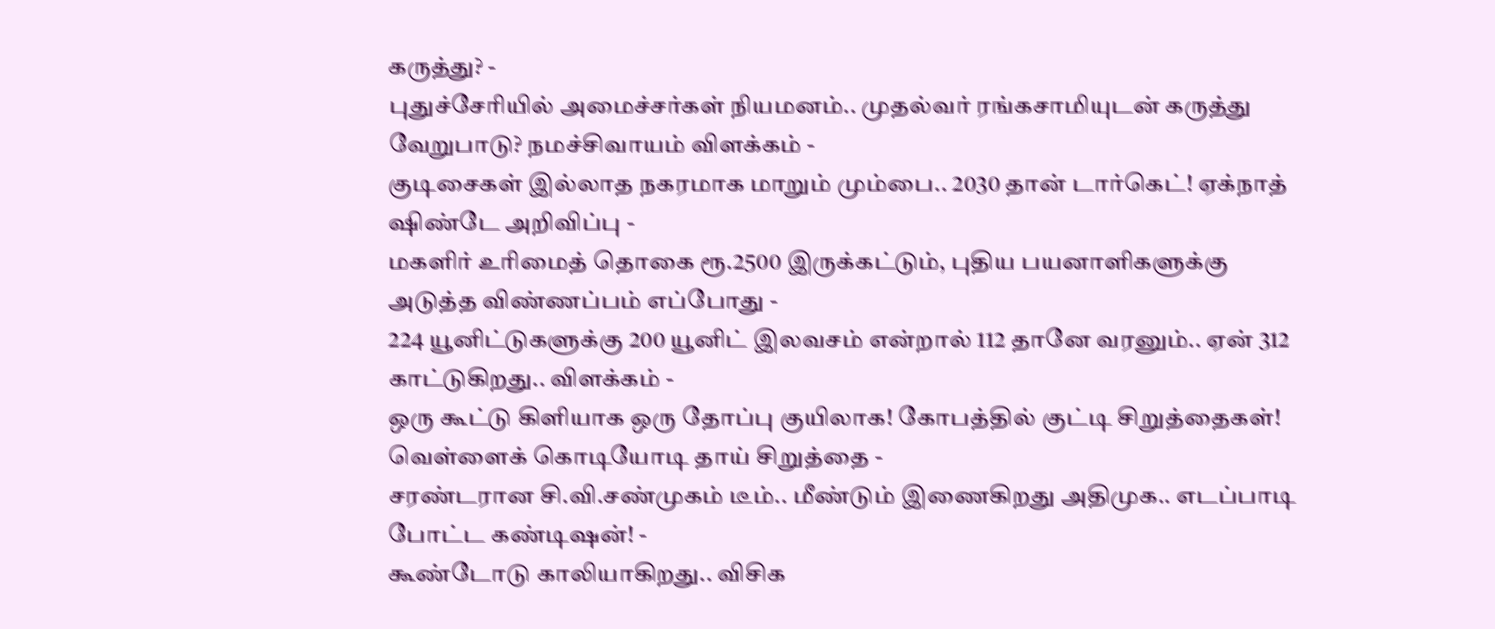கருத்து? -
புதுச்சேரியில் அமைச்சர்கள் நியமனம்.. முதல்வர் ரங்கசாமியுடன் கருத்து வேறுபாடு? நமச்சிவாயம் விளக்கம் -
குடிசைகள் இல்லாத நகரமாக மாறும் மும்பை.. 2030 தான் டார்கெட்! ஏக்நாத் ஷிண்டே அறிவிப்பு -
மகளிர் உரிமைத் தொகை ரூ.2500 இருக்கட்டும், புதிய பயனாளிகளுக்கு அடுத்த விண்ணப்பம் எப்போது -
224 யூனிட்டுகளுக்கு 200 யூனிட் இலவசம் என்றால் 112 தானே வரனும்.. ஏன் 312 காட்டுகிறது.. விளக்கம் -
ஒரு கூட்டு கிளியாக ஒரு தோப்பு குயிலாக! கோபத்தில் குட்டி சிறுத்தைகள்! வெள்ளைக் கொடியோடி தாய் சிறுத்தை -
சரண்டரான சி.வி.சண்முகம் டீம்.. மீண்டும் இணைகிறது அதிமுக.. எடப்பாடி போட்ட கண்டிஷன்! -
கூண்டோடு காலியாகிறது.. விசிக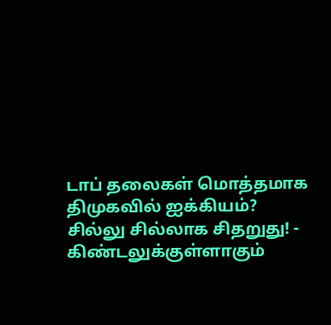டாப் தலைகள் மொத்தமாக திமுகவில் ஐக்கியம்? சில்லு சில்லாக சிதறுது! -
கிண்டலுக்குள்ளாகும்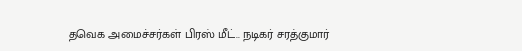தவெக அமைச்சர்கள் பிரஸ் மீட்.. நடிகர் சரத்குமார்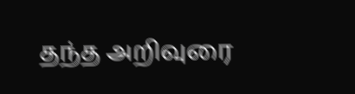தந்த அறிவுரை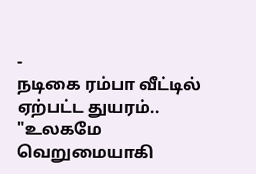-
நடிகை ரம்பா வீட்டில் ஏற்பட்ட துயரம்.. "உலகமே வெறுமையாகி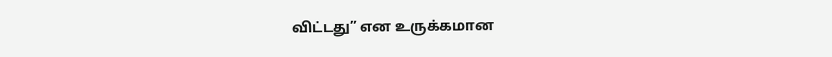விட்டது” என உருக்கமான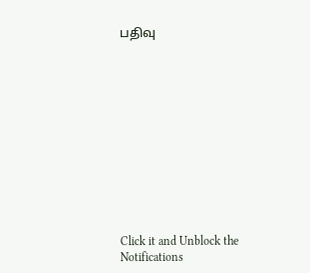பதிவு












Click it and Unblock the Notifications